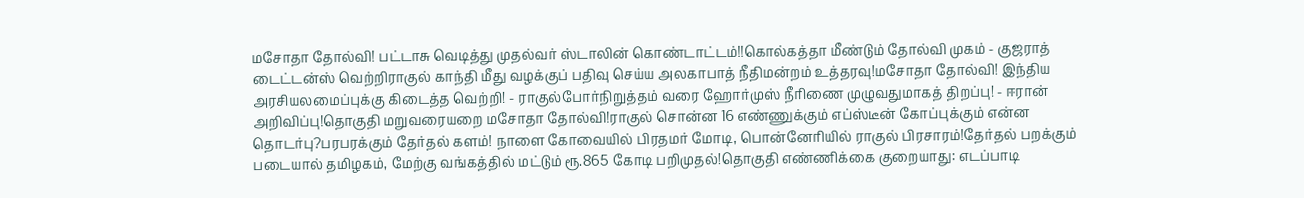மசோதா தோல்வி! பட்டாசு வெடித்து முதல்வர் ஸ்டாலின் கொண்டாட்டம்!!கொல்கத்தா மீண்டும் தோல்வி முகம் - குஜராத் டைட்டன்ஸ் வெற்றிராகுல் காந்தி மீது வழக்குப் பதிவு செய்ய அலகாபாத் நீதிமன்றம் உத்தரவு!மசோதா தோல்வி! இந்திய அரசியலமைப்புக்கு கிடைத்த வெற்றி! - ராகுல்போர்நிறுத்தம் வரை ஹோர்முஸ் நீரிணை முழுவதுமாகத் திறப்பு! - ஈரான் அறிவிப்பு!தொகுதி மறுவரையறை மசோதா தோல்வி!ராகுல் சொன்ன 16 எண்ணுக்கும் எப்ஸ்டீன் கோப்புக்கும் என்ன தொடர்பு?பரபரக்கும் தேர்தல் களம்! நாளை கோவையில் பிரதமர் மோடி, பொன்னேரியில் ராகுல் பிரசாரம்!தேர்தல் பறக்கும் படையால் தமிழகம், மேற்கு வங்கத்தில் மட்டும் ரூ.865 கோடி பறிமுதல்!தொகுதி எண்ணிக்கை குறையாது: எடப்பாடி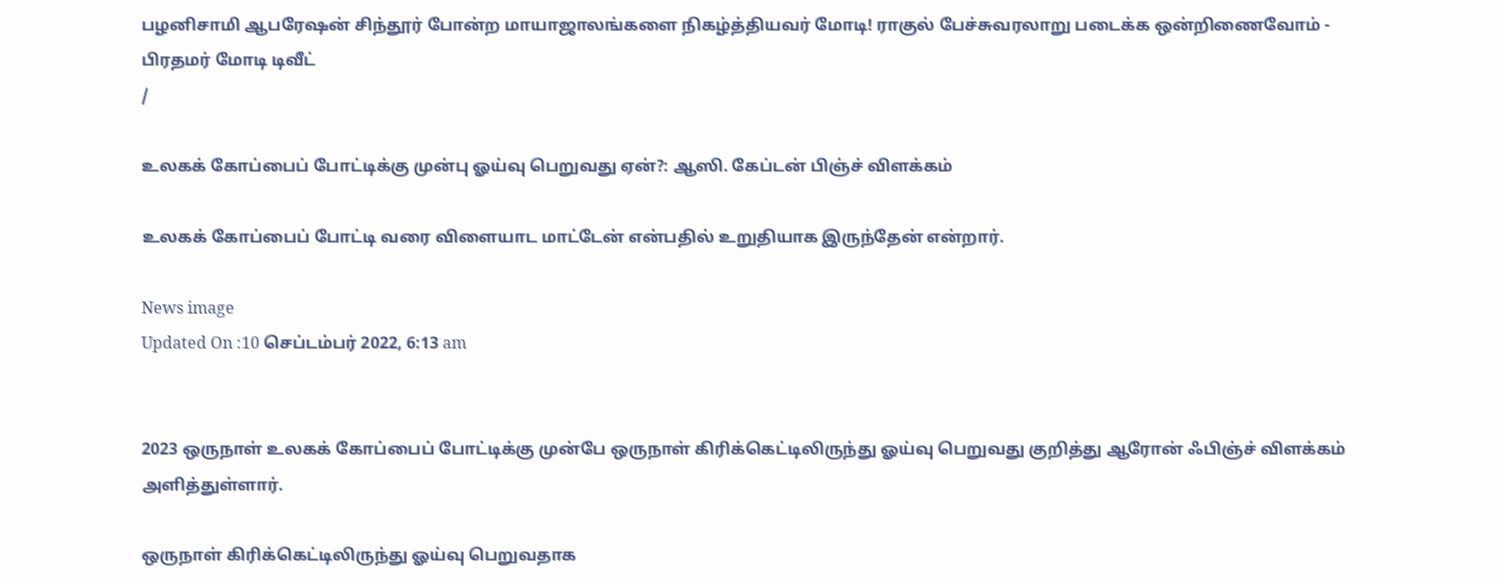பழனிசாமி ஆபரேஷன் சிந்தூர் போன்ற மாயாஜாலங்களை நிகழ்த்தியவர் மோடி! ராகுல் பேச்சுவரலாறு படைக்க ஒன்றிணைவோம் - பிரதமர் மோடி டிவீட்
/

உலகக் கோப்பைப் போட்டிக்கு முன்பு ஓய்வு பெறுவது ஏன்?: ஆஸி. கேப்டன் பிஞ்ச் விளக்கம்

உலகக் கோப்பைப் போட்டி வரை விளையாட மாட்டேன் என்பதில் உறுதியாக இருந்தேன் என்றார்.

News image
Updated On :10 செப்டம்பர் 2022, 6:13 am


2023 ஒருநாள் உலகக் கோப்பைப் போட்டிக்கு முன்பே ஒருநாள் கிரிக்கெட்டிலிருந்து ஓய்வு பெறுவது குறித்து ஆரோன் ஃபிஞ்ச் விளக்கம் அளித்துள்ளார்.

ஒருநாள் கிரிக்கெட்டிலிருந்து ஓய்வு பெறுவதாக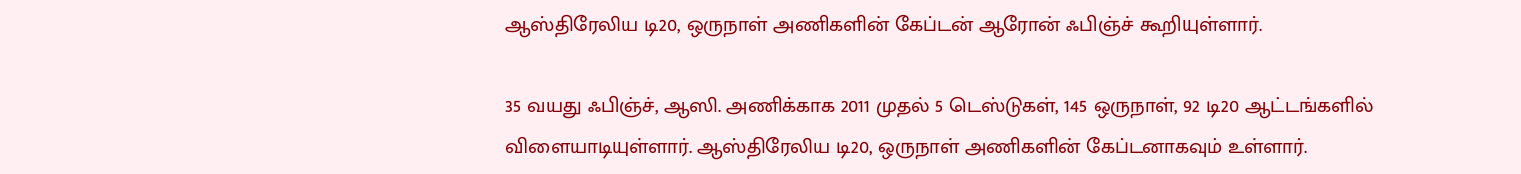ஆஸ்திரேலிய டி20, ஒருநாள் அணிகளின் கேப்டன் ஆரோன் ஃபிஞ்ச் கூறியுள்ளார்.

35 வயது ஃபிஞ்ச், ஆஸி. அணிக்காக 2011 முதல் 5 டெஸ்டுகள், 145 ஒருநாள், 92 டி20 ஆட்டங்களில் விளையாடியுள்ளார். ஆஸ்திரேலிய டி20, ஒருநாள் அணிகளின் கேப்டனாகவும் உள்ளார்.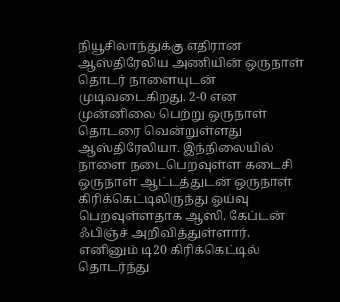நியூசிலாந்துக்கு எதிரான ஆஸ்திரேலிய அணியின் ஒருநாள் தொடர் நாளையுடன் முடிவடைகிறது. 2-0 என முன்னிலை பெற்று ஒருநாள் தொடரை வென்றுள்ளது ஆஸ்திரேலியா. இந்நிலையில் நாளை நடைபெறவுள்ள கடைசி ஒருநாள் ஆட்டத்துடன் ஒருநாள் கிரிக்கெட்டிலிருந்து ஓய்வு பெறவுள்ளதாக ஆஸி. கேப்டன் ஃபிஞ்ச் அறிவித்துள்ளார். எனினும் டி20 கிரிக்கெட்டில் தொடர்ந்து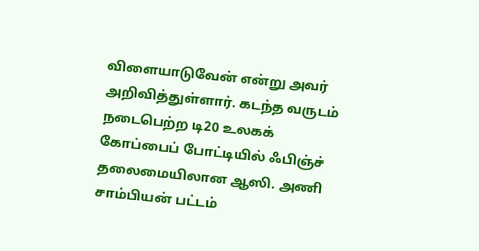விளையாடுவேன் என்று அவர் அறிவித்துள்ளார். கடந்த வருடம் நடைபெற்ற டி20 உலகக் கோப்பைப் போட்டியில் ஃபிஞ்ச் தலைமையிலான ஆஸி. அணி சாம்பியன் பட்டம்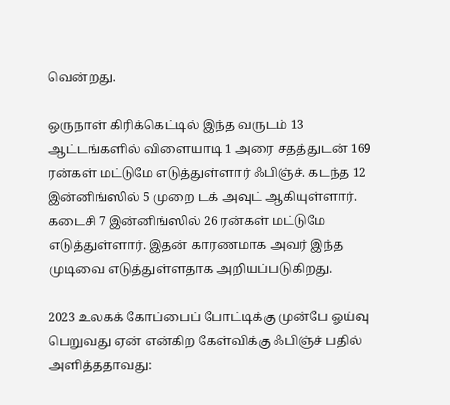வென்றது.

ஒருநாள் கிரிக்கெட்டில் இந்த வருடம் 13 ஆட்டங்களில் விளையாடி 1 அரை சதத்துடன் 169 ரன்கள் மட்டுமே எடுத்துள்ளார் ஃபிஞ்ச். கடந்த 12 இன்னிங்ஸில் 5 முறை டக் அவுட் ஆகியுள்ளார். கடைசி 7 இன்னிங்ஸில் 26 ரன்கள் மட்டுமே எடுத்துள்ளார். இதன் காரணமாக அவர் இந்த முடிவை எடுத்துள்ளதாக அறியப்படுகிறது.

2023 உலகக் கோப்பைப் போட்டிக்கு முன்பே ஓய்வு பெறுவது ஏன் என்கிற கேள்விக்கு ஃபிஞ்ச் பதில் அளித்ததாவது: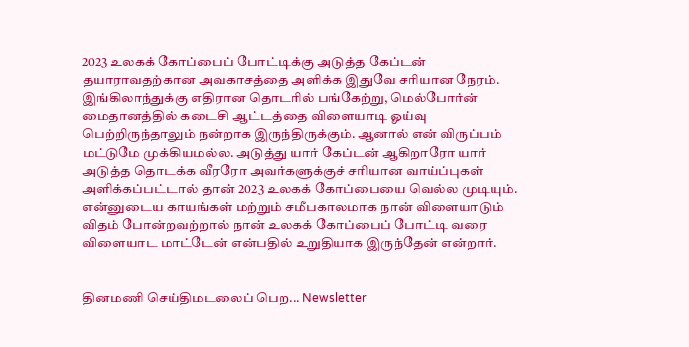2023 உலகக் கோப்பைப் போட்டிக்கு அடுத்த கேப்டன் தயாராவதற்கான அவகாசத்தை அளிக்க இதுவே சரியான நேரம். இங்கிலாந்துக்கு எதிரான தொடரில் பங்கேற்று, மெல்போர்ன் மைதானத்தில் கடைசி ஆட்டத்தை விளையாடி ஓய்வு பெற்றிருந்தாலும் நன்றாக இருந்திருக்கும். ஆனால் என் விருப்பம் மட்டுமே முக்கியமல்ல. அடுத்து யார் கேப்டன் ஆகிறாரோ யார் அடுத்த தொடக்க வீரரோ அவர்களுக்குச் சரியான வாய்ப்புகள் அளிக்கப்பட்டால் தான் 2023 உலகக் கோப்பையை வெல்ல முடியும். என்னுடைய காயங்கள் மற்றும் சமீபகாலமாக நான் விளையாடும் விதம் போன்றவற்றால் நான் உலகக் கோப்பைப் போட்டி வரை விளையாட மாட்டேன் என்பதில் உறுதியாக இருந்தேன் என்றார்.


தினமணி செய்திமடலைப் பெற... Newsletter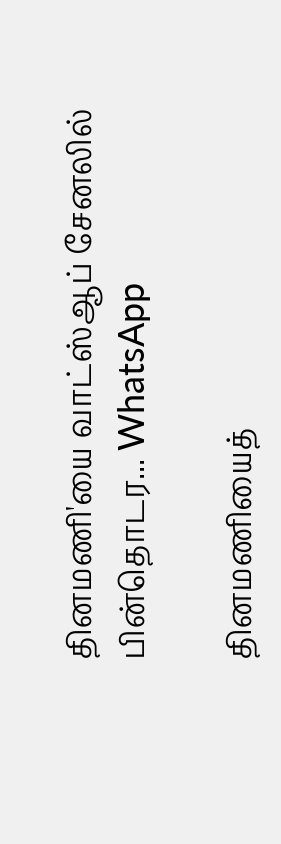தினமணி'யை வாட்ஸ்ஆப் சேனலில் பின்தொடர... WhatsApp

தினமணியைத்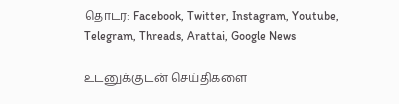தொடர: Facebook, Twitter, Instagram, Youtube, Telegram, Threads, Arattai, Google News

உடனுக்குடன் செய்திகளை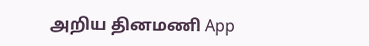அறிய தினமணி App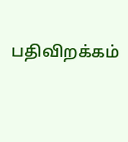பதிவிறக்கம்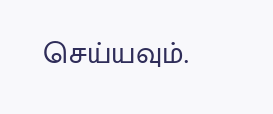செய்யவும்.